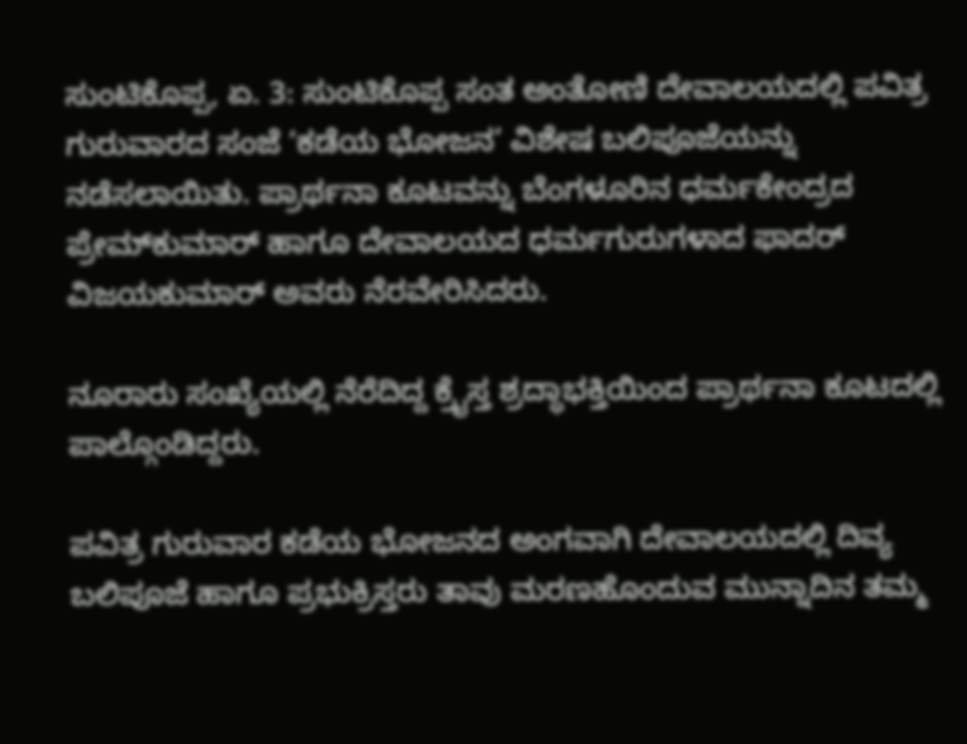ಸುಂಟಿಕೊಪ್ಪ, ಏ. 3: ಸುಂಟಿಕೊಪ್ಪ ಸಂತ ಅಂತೋಣಿ ದೇವಾಲಯದಲ್ಲಿ ಪವಿತ್ರ ಗುರುವಾರದ ಸಂಜೆ ‘ಕಡೆಯ ಭೋಜನ’ ವಿಶೇಷ ಬಲಿಪೂಜೆಯನ್ನು ನಡೆಸಲಾಯಿತು. ಪ್ರಾರ್ಥನಾ ಕೂಟವನ್ನು ಬೆಂಗಳೂರಿನ ಧರ್ಮಕೇಂದ್ರದ ಪ್ರೇಮ್‍ಕುಮಾರ್ ಹಾಗೂ ದೇವಾಲಯದ ಧರ್ಮಗುರುಗಳಾದ ಫಾದರ್ ವಿಜಯಕುಮಾರ್ ಅವರು ನೆರವೇರಿಸಿದರು.

ನೂರಾರು ಸಂಖ್ಯೆಯಲ್ಲಿ ನೆರೆದಿದ್ದ ಕ್ರೈಸ್ತ ಶ್ರದ್ಧಾಭಕ್ತಿಯಿಂದ ಪ್ರಾರ್ಥನಾ ಕೂಟದಲ್ಲಿ ಪಾಲ್ಗೊಂಡಿದ್ದರು.

ಪವಿತ್ರ ಗುರುವಾರ ಕಡೆಯ ಭೋಜನದ ಅಂಗವಾಗಿ ದೇವಾಲಯದಲ್ಲಿ ದಿವ್ಯ ಬಲಿಪೂಜೆ ಹಾಗೂ ಪ್ರಭುಕ್ರಿಸ್ತರು ತಾವು ಮರಣಹೊಂದುವ ಮುನ್ನಾದಿನ ತಮ್ಮ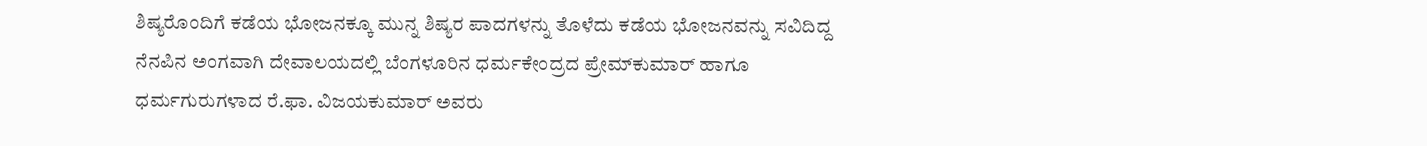ಶಿಷ್ಯರೊಂದಿಗೆ ಕಡೆಯ ಭೋಜನಕ್ಕೂ ಮುನ್ನ ಶಿಷ್ಯರ ಪಾದಗಳನ್ನು ತೊಳೆದು ಕಡೆಯ ಭೋಜನವನ್ನು ಸವಿದಿದ್ದ ನೆನಪಿನ ಅಂಗವಾಗಿ ದೇವಾಲಯದಲ್ಲಿ ಬೆಂಗಳೂರಿನ ಧರ್ಮಕೇಂದ್ರದ ಪ್ರೇಮ್‍ಕುಮಾರ್ ಹಾಗೂ ಧರ್ಮಗುರುಗಳಾದ ರೆ.ಫಾ. ವಿಜಯಕುಮಾರ್ ಅವರು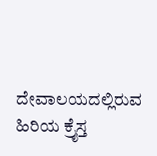ದೇವಾಲಯದಲ್ಲಿರುವ ಹಿರಿಯ ಕ್ರೈಸ್ತ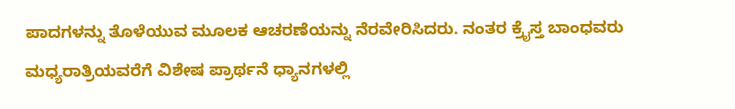ಪಾದಗಳನ್ನು ತೊಳೆಯುವ ಮೂಲಕ ಆಚರಣೆಯನ್ನು ನೆರವೇರಿಸಿದರು. ನಂತರ ಕ್ರೈಸ್ತ ಬಾಂಧವರು ಮಧ್ಯರಾತ್ರಿಯವರೆಗೆ ವಿಶೇಷ ಪ್ರಾರ್ಥನೆ ಧ್ಯಾನಗಳಲ್ಲಿ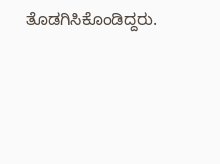ತೊಡಗಿಸಿಕೊಂಡಿದ್ದರು.